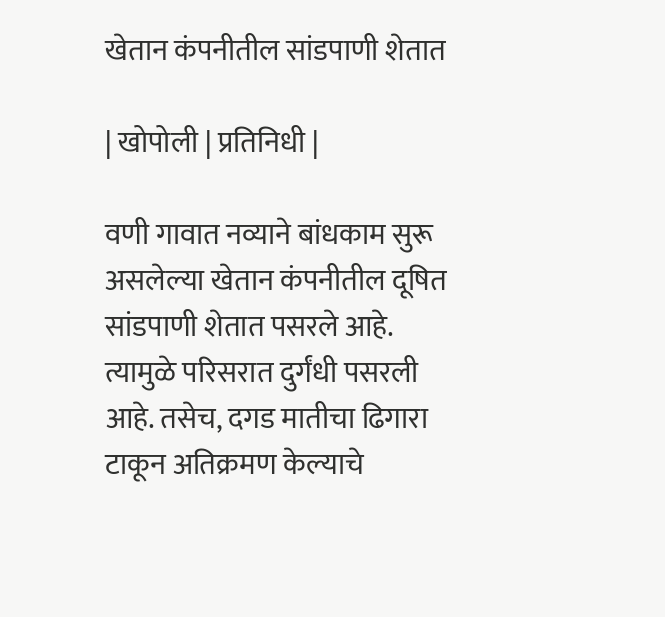खेतान कंपनीतील सांडपाणी शेतात

| खोपोली | प्रतिनिधी |

वणी गावात नव्याने बांधकाम सुरू असलेल्या खेतान कंपनीतील दूषित सांडपाणी शेतात पसरले आहे. त्यामुळे परिसरात दुर्गंधी पसरली आहे. तसेच, दगड मातीचा ढिगारा टाकून अतिक्रमण केल्याचे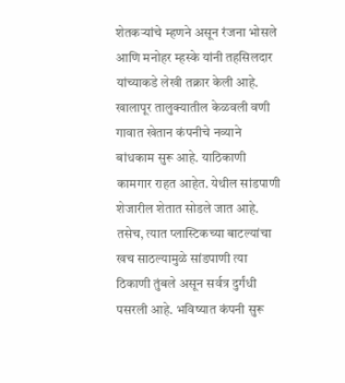शेतकऱ्यांचे म्हणने असून रंजना भोसले आणि मनोहर म्हस्के यांनी तहसिलदार यांच्याकडे लेखी तक्रार केली आहे.
खालापूर तालुक्यातील केळवली वणी गावात खेतान कंपनीचे नव्याने बांधकाम सुरू आहे. याठिकाणी कामगार राहत आहेत. येथील सांडपाणी शेजारील शेतात सोडले जात आहे. तसेच, त्यात प्लास्टिकच्या बाटल्यांचा खच साठल्यामुळे सांडपाणी त्या ठिकाणी तुंबले असून सर्वत्र दुर्गंधी पसरली आहे. भविष्यात कंपनी सुरू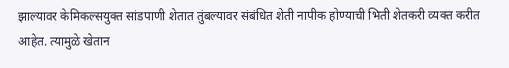झाल्यावर केमिकल्सयुक्त सांडपाणी शेतात तुंबल्यावर संबंधित शेती नापीक होण्याची भिती शेतकरी व्यक्त करीत आहेत. त्यामुळे खेतान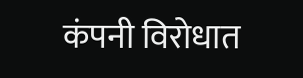कंपनी विरोधात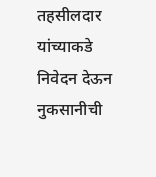तहसीलदार यांच्याकडे निवेदन देऊन नुकसानीची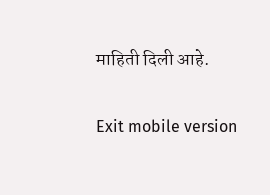माहिती दिली आहे.

Exit mobile version